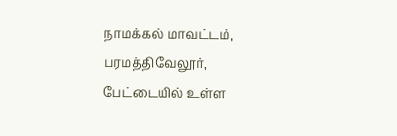நாமக்கல் மாவட்டம், பரமத்திவேலூர், பேட்டையில் உள்ள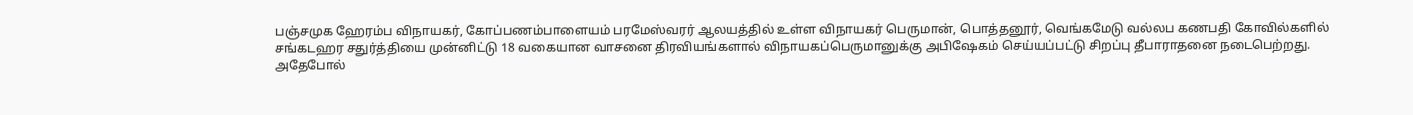பஞ்சமுக ஹேரம்ப விநாயகர், கோப்பணம்பாளையம் பரமேஸ்வரர் ஆலயத்தில் உள்ள விநாயகர் பெருமான், பொத்தனூர், வெங்கமேடு வல்லப கணபதி கோவில்களில் சங்கடஹர சதுர்த்தியை முன்னிட்டு 18 வகையான வாசனை திரவியங்களால் விநாயகப்பெருமானுக்கு அபிஷேகம் செய்யப்பட்டு சிறப்பு தீபாராதனை நடைபெற்றது.
அதேபோல்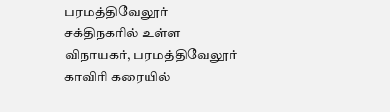பரமத்திவேலூர் சக்திநகரில் உள்ள விநாயகர், பரமத்திவேலூர் காவிரி கரையில்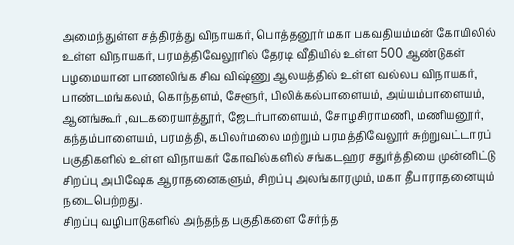அமைந்துள்ள சத்திரத்து விநாயகர், பொத்தனூர் மகா பகவதியம்மன் கோயிலில் உள்ள விநாயகர், பரமத்திவேலூரில் தேரடி வீதியில் உள்ள 500 ஆண்டுகள் பழமையான பாணலிங்க சிவ விஷ்ணு ஆலயத்தில் உள்ள வல்லப விநாயகர்,
பாண்டமங்கலம், கொந்தளம், சேளூர், பிலிக்கல்பாளையம், அய்யம்பாளையம், ஆனங்கூர் ,வடகரையாத்தூர், ஜேடர்பாளையம், சோழசிராமணி, மணியனூர், கந்தம்பாளையம், பரமத்தி, கபிலர்மலை மற்றும் பரமத்திவேலூர் சுற்றுவட்டாரப் பகுதிகளில் உள்ள விநாயகர் கோவில்களில் சங்கடஹர சதுர்த்தியை முன்னிட்டு சிறப்பு அபிஷேக ஆராதனைகளும், சிறப்பு அலங்காரமும், மகா தீபாராதனையும் நடைபெற்றது.
சிறப்பு வழிபாடுகளில் அந்தந்த பகுதிகளை சேர்ந்த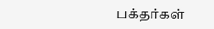பக்தர்கள்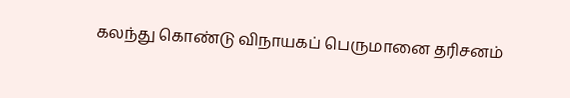கலந்து கொண்டு விநாயகப் பெருமானை தரிசனம்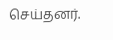செய்தனர்.